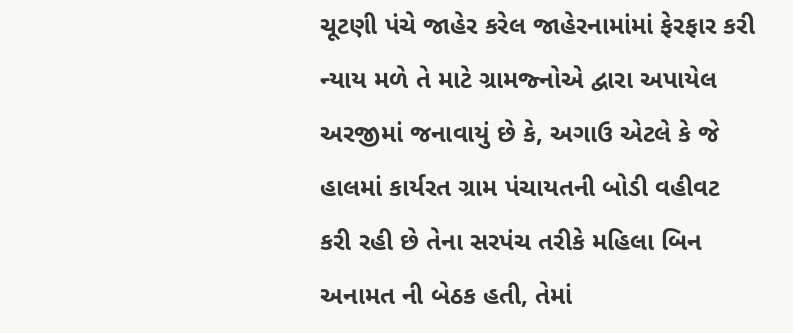ચૂટણી પંચે જાહેર કરેલ જાહેરનામાંમાં ફેરફાર કરી ન્યાય મળે તે માટે ગ્રામજ્નોએ દ્વારા અપાયેલ અરજીમાં જનાવાયું છે કે, અગાઉ એટલે કે જે હાલમાં કાર્યરત ગ્રામ પંચાયતની બોડી વહીવટ કરી રહી છે તેના સરપંચ તરીકે મહિલા બિન અનામત ની બેઠક હતી, તેમાં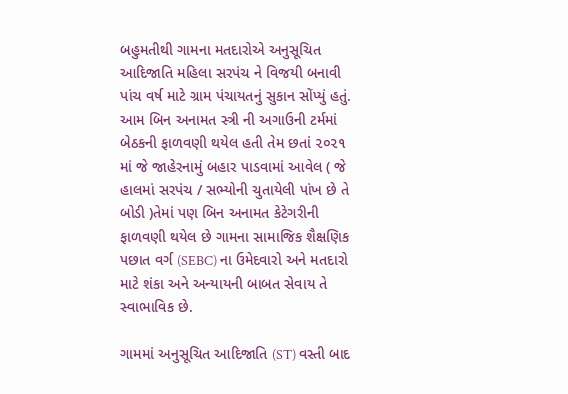બહુમતીથી ગામના મતદારોએ અનુસૂચિત આદિજાતિ મહિલા સરપંચ ને વિજયી બનાવી પાંચ વર્ષ માટે ગ્રામ પંચાયતનું સુકાન સોંપ્યું હતું. આમ બિન અનામત સ્ત્રી ની અગાઉની ટર્મમાં બેઠકની ફાળવણી થયેલ હતી તેમ છતાં ૨૦૨૧ માં જે જાહેરનામું બહાર પાડવામાં આવેલ ( જે હાલમાં સરપંચ / સભ્યોની ચુતાયેલી પાંખ છે તે બોડી )તેમાં પણ બિન અનામત કેટેગરીની ફાળવણી થયેલ છે ગામના સામાજિક શૈક્ષણિક પછાત વર્ગ (SEBC) ના ઉમેદવારો અને મતદારો માટે શંકા અને અન્યાયની બાબત સેવાય તે સ્વાભાવિક છે.

ગામમાં અનુસૂચિત આદિજાતિ (ST) વસ્તી બાદ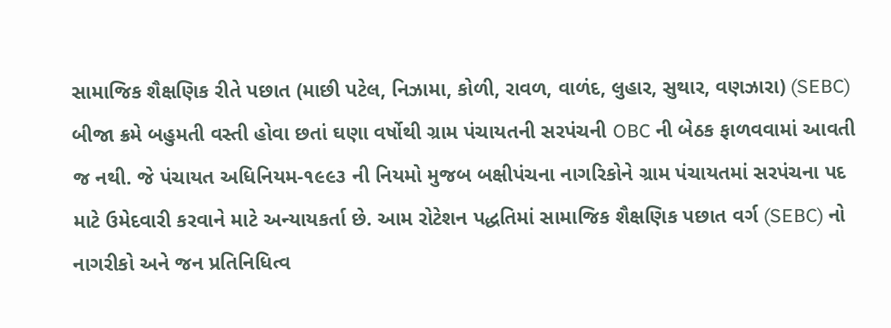સામાજિક શૈક્ષણિક રીતે પછાત (માછી પટેલ, નિઝામા, કોળી, રાવળ, વાળંદ, લુહાર, સુથાર, વણઝારા) (SEBC) બીજા ક્રમે બહુમતી વસ્તી હોવા છતાં ઘણા વર્ષોથી ગ્રામ પંચાયતની સરપંચની OBC ની બેઠક ફાળવવામાં આવતી જ નથી. જે પંચાયત અધિનિયમ-૧૯૯૩ ની નિયમો મુજબ બક્ષીપંચના નાગરિકોને ગ્રામ પંચાયતમાં સરપંચના પદ માટે ઉમેદવારી કરવાને માટે અન્યાયકર્તા છે. આમ રોટેશન પદ્ધતિમાં સામાજિક શૈક્ષણિક પછાત વર્ગ (SEBC) નો નાગરીકો અને જન પ્રતિનિધિત્વ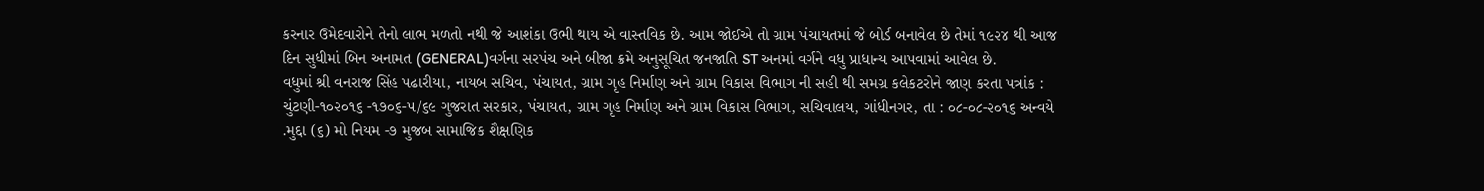કરનાર ઉમેદવારોને તેનો લાભ મળતો નથી જે આશંકા ઉભી થાય એ વાસ્તવિક છે. આમ જોઈએ તો ગ્રામ પંચાયતમાં જે બોર્ડ બનાવેલ છે તેમાં ૧૯૨૪ થી આજ દિન સુધીમાં બિન અનામત (GENERAL)વર્ગના સરપંચ અને બીજા ક્રમે અનુસૂચિત જનજાતિ ST અનમાં વર્ગને વધુ પ્રાધાન્ય આપવામાં આવેલ છે.
વધુમાં શ્રી વનરાજ સિંહ પઢારીયા, નાયબ સચિવ, પંચાયત, ગ્રામ ગૃહ નિર્માણ અને ગ્રામ વિકાસ વિભાગ ની સહી થી સમગ્ર કલેકટરોને જાણ કરતા પત્રાંક : ચુંટણી-૧૦૨૦૧૬ -૧૭૦૬-૫/૬૯ ગુજરાત સરકાર, પંચાયત, ગ્રામ ગૃહ નિર્માણ અને ગ્રામ વિકાસ વિભાગ, સચિવાલય, ગાંધીનગર, તા : ૦૮-૦૮-૨૦૧૬ અન્વયે .મુદ્દા (૬) મો નિયમ -૭ મુજબ સામાજિક શૈક્ષણિક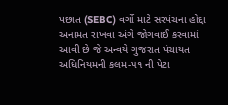પછાત (SEBC) વર્ગો માટે સરપંચના હોદ્દા અનામત રાખવા અંગે જોગવાઈ કરવામાં આવી છે જે અન્વયે ગુજરાત પંચાયત અધિનિયમની કલમ-૫૧ ની પેટા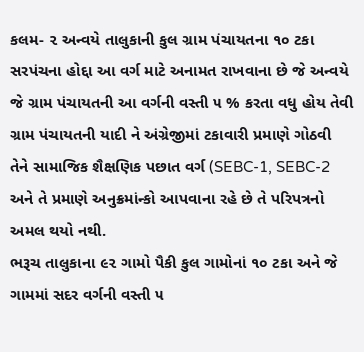કલમ- ૨ અન્વયે તાલુકાની કુલ ગ્રામ પંચાયતના ૧૦ ટકા સરપંચના હોદ્દા આ વર્ગ માટે અનામત રાખવાના છે જે અન્વયે જે ગ્રામ પંચાયતની આ વર્ગની વસ્તી ૫ % કરતા વધુ હોય તેવી ગ્રામ પંચાયતની યાદી ને અંગ્રેજીમાં ટકાવારી પ્રમાણે ગોઠવી તેને સામાજિક શૈક્ષણિક પછાત વર્ગ (SEBC-1, SEBC-2 અને તે પ્રમાણે અનુક્રમાંન્કો આપવાના રહે છે તે પરિપત્રનો અમલ થયો નથી.
ભરૂચ તાલુકાના ૯૨ ગામો પૈકી કુલ ગામોનાં ૧૦ ટકા અને જે ગામમાં સદર વર્ગની વસ્તી ૫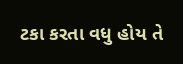ટકા કરતા વધુ હોય તે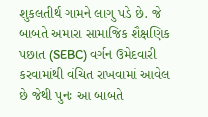શુકલતીર્થ ગામને લાગુ પડે છે. જે બાબતે અમારા સામાજિક શૈક્ષણિક પછાત (SEBC) વર્ગન ઉમેદવારી કરવામાંથી વંચિત રાખવામાં આવેલ છે જેથી પુનઃ આ બાબતે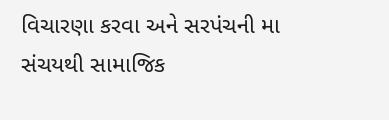વિચારણા કરવા અને સરપંચની મા સંચયથી સામાજિક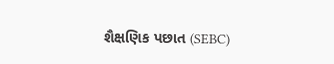શૈક્ષણિક પછાત (SEBC)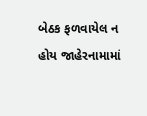બેઠક ફળવાયેલ ન હોય જાહેરનામામાં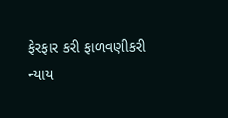ફેરફાર કરી ફાળવણીકરી ન્યાય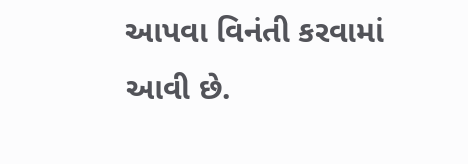આપવા વિનંતી કરવામાં આવી છે.